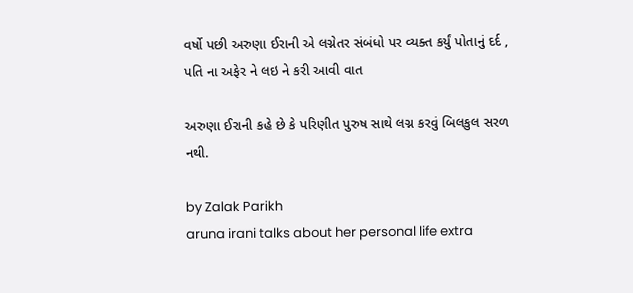વર્ષો પછી અરુણા ઈરાની એ લગ્નેતર સંબંધો પર વ્યક્ત કર્યું પોતાનું દર્દ , પતિ ના અફેર ને લઇ ને કરી આવી વાત

અરુણા ઈરાની કહે છે કે પરિણીત પુરુષ સાથે લગ્ન કરવું બિલકુલ સરળ નથી.

by Zalak Parikh
aruna irani talks about her personal life extra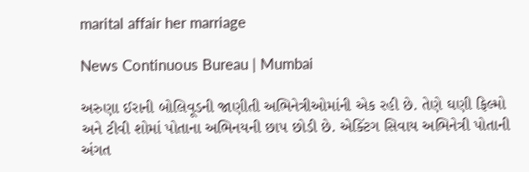marital affair her marriage

News Continuous Bureau | Mumbai

અરુણા ઈરાની બોલિવૂડની જાણીતી અભિનેત્રીઓમાંની એક રહી છે. તેણે ઘણી ફિલ્મો અને ટીવી શોમાં પોતાના અભિનયની છાપ છોડી છે. એક્ટિંગ સિવાય અભિનેત્રી પોતાની અંગત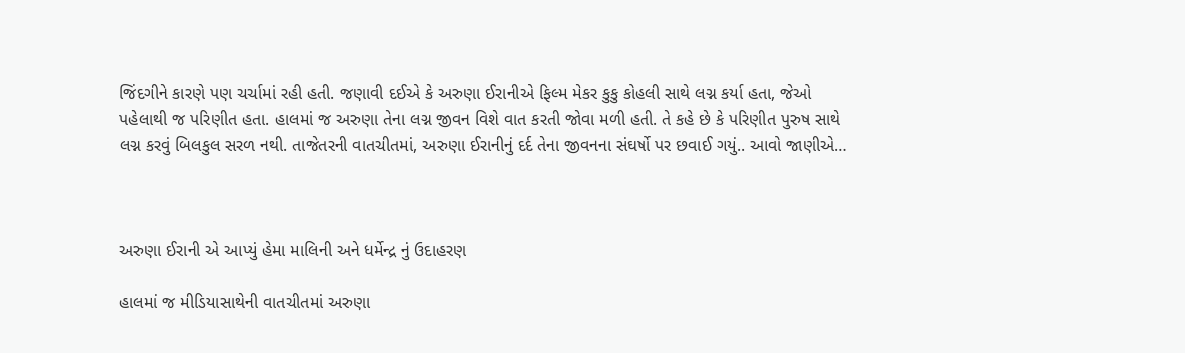જિંદગીને કારણે પણ ચર્ચામાં રહી હતી. જણાવી દઈએ કે અરુણા ઈરાનીએ ફિલ્મ મેકર કુકુ કોહલી સાથે લગ્ન કર્યા હતા, જેઓ પહેલાથી જ પરિણીત હતા. હાલમાં જ અરુણા તેના લગ્ન જીવન વિશે વાત કરતી જોવા મળી હતી. તે કહે છે કે પરિણીત પુરુષ સાથે લગ્ન કરવું બિલકુલ સરળ નથી. તાજેતરની વાતચીતમાં, અરુણા ઈરાનીનું દર્દ તેના જીવનના સંઘર્ષો પર છવાઈ ગયું.. આવો જાણીએ…



અરુણા ઈરાની એ આપ્યું હેમા માલિની અને ધર્મેન્દ્ર નું ઉદાહરણ

હાલમાં જ મીડિયાસાથેની વાતચીતમાં અરુણા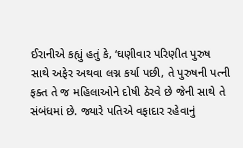ઈરાનીએ કહ્યું હતું કે, ‘ઘણીવાર પરિણીત પુરુષ સાથે અફેર અથવા લગ્ન કર્યા પછી, તે પુરુષની પત્ની ફક્ત તે જ મહિલાઓને દોષી ઠેરવે છે જેની સાથે તે સંબંધમાં છે. જ્યારે પતિએ વફાદાર રહેવાનું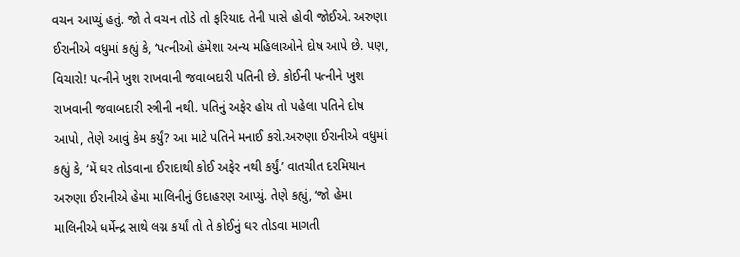વચન આપ્યું હતું. જો તે વચન તોડે તો ફરિયાદ તેની પાસે હોવી જોઈએ. અરુણા ઈરાનીએ વધુમાં કહ્યું કે, ‘પત્નીઓ હંમેશા અન્ય મહિલાઓને દોષ આપે છે. પણ, વિચારો! પત્નીને ખુશ રાખવાની જવાબદારી પતિની છે. કોઈની પત્નીને ખુશ રાખવાની જવાબદારી સ્ત્રીની નથી. પતિનું અફેર હોય તો પહેલા પતિને દોષ આપો, તેણે આવું કેમ કર્યું? આ માટે પતિને મનાઈ કરો.અરુણા ઈરાનીએ વધુમાં કહ્યું કે, ‘મેં ઘર તોડવાના ઈરાદાથી કોઈ અફેર નથી કર્યું.’ વાતચીત દરમિયાન અરુણા ઈરાનીએ હેમા માલિનીનું ઉદાહરણ આપ્યું. તેણે કહ્યું, ‘જો હેમા માલિનીએ ધર્મેન્દ્ર સાથે લગ્ન કર્યાં તો તે કોઈનું ઘર તોડવા માગતી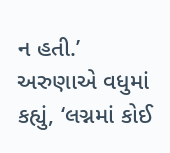ન હતી.’ અરુણાએ વધુમાં કહ્યું, ‘લગ્નમાં કોઈ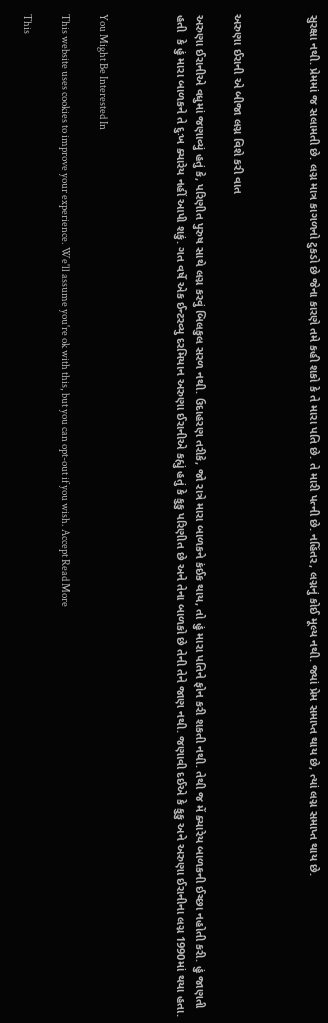સુરક્ષા નથી. પ્રેમમાં જ સલામતી છે. લગ્ન માત્ર કાગળનો ટુકડો છે જેના કારણે તમે કહી શકો કે તે મારા પતિ છે. તે મારી પત્ની છે. નહિંતર, લગ્નનું કોઈ મૂલ્ય નથી. જ્યાં પ્રેમ સમાપ્ત થાય છે, ત્યાં લગ્ન સમાપ્ત થાય છે.



અરુણા ઈરાની એ બીજા લગ્ન વિશે કરી વાત

અરુણા ઈરાનીએ વધુમાં જણાવ્યું હતું કે, પરિણીત પુરુષ સાથે લગ્ન કરવું બિલકુલ સરળ નથી. ઉદાહરણ તરીકે, જો રાત્રે મારા બાળકને કંઈક થાય, તો હું મારા પતિને ફોન કરી શકતી નથી. તેથી જ મેં ક્યારેય બાળકની ઈચ્છા નહોતી કરી. હું જાણતી હતી  કે હું મારા બાળકને તે દુઃખ ક્યારેય નહીં આપી શકું. ગત વર્ષે એક ઈન્ટરવ્યુ દરમિયાન અરુણા ઈરાનીએ કહ્યું હતું કે કુકુ પરિણીત છે અને તેના બાળકો છે તેની તેને જાણ નથી. જણાવી દઈએ કે કુકુ અને અરુણા ઈરાનીના લગ્ન 1990માં થયા હતા.



You Might Be Interested In

This website uses cookies to improve your experience. We'll assume you're ok with this, but you can opt-out if you wish. Accept Read More

This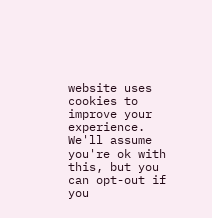website uses cookies to improve your experience. We'll assume you're ok with this, but you can opt-out if you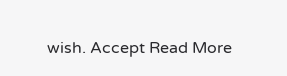wish. Accept Read More